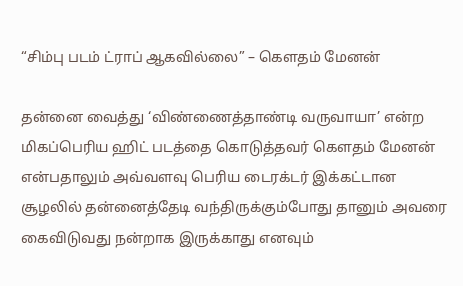“சிம்பு படம் ட்ராப் ஆகவில்லை” – கௌதம் மேனன்

தன்னை வைத்து ‘விண்ணைத்தாண்டி வருவாயா’ என்ற மிகப்பெரிய ஹிட் படத்தை கொடுத்தவர் கௌதம் மேனன் என்பதாலும் அவ்வளவு பெரிய டைரக்டர் இக்கட்டான சூழலில் தன்னைத்தேடி வந்திருக்கும்போது தானும் அவரை கைவிடுவது நன்றாக இருக்காது எனவும்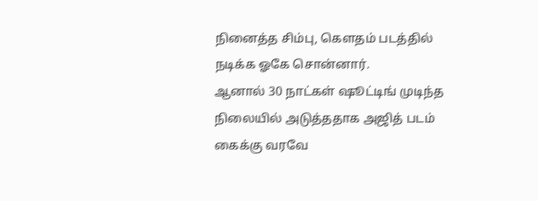நினைத்த சிம்பு, கௌதம் படத்தில் நடிக்க ஓகே சொன்னார்.
ஆனால் 30 நாட்கள் ஷூட்டிங் முடிந்த நிலையில் அடுத்ததாக அஜித் படம் கைக்கு வரவே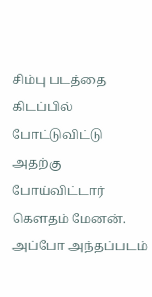சிம்பு படத்தை கிடப்பில் போட்டுவிட்டு அதற்கு போய்விட்டார் கௌதம் மேனன். அப்போ அந்தப்படம்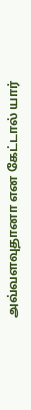அவ்வளவுதானா என கேட்டால் யார்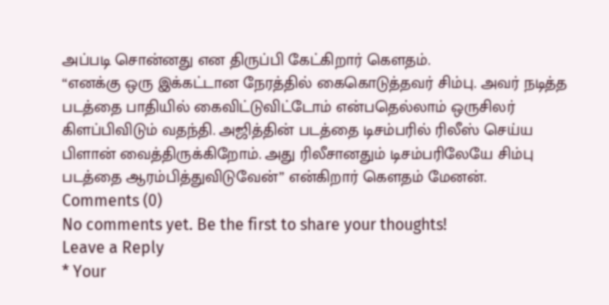அப்படி சொன்னது என திருப்பி கேட்கிறார் கௌதம்.
“எனக்கு ஒரு இக்கட்டான நேரத்தில் கைகொடுத்தவர் சிம்பு. அவர் நடித்த படத்தை பாதியில் கைவிட்டுவிட்டோம் என்பதெல்லாம் ஒருசிலர் கிளப்பிவிடும் வதந்தி. அஜித்தின் படத்தை டிசம்பரில் ரிலீஸ் செய்ய பிளான் வைத்திருக்கிறோம். அது ரிலீசானதும் டிசம்பரிலேயே சிம்பு படத்தை ஆரம்பித்துவிடுவேன்” என்கிறார் கௌதம் மேனன்.
Comments (0)
No comments yet. Be the first to share your thoughts!
Leave a Reply
* Your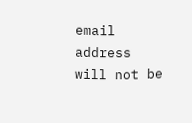email address will not be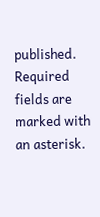published. Required fields are marked with an asterisk.